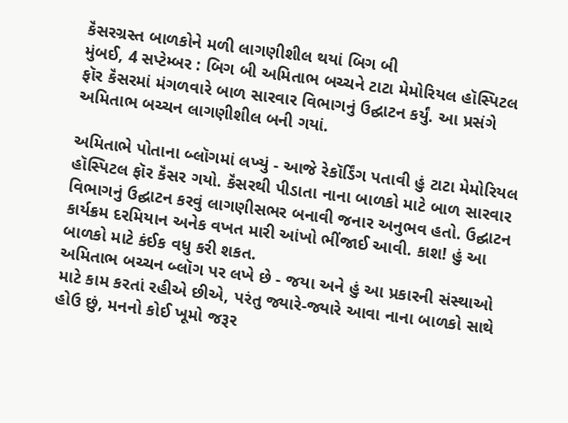કૅંસરગ્રસ્ત બાળકોને મળી લાગણીશીલ થયાં બિગ બી
મુંબઈ, 4 સપ્ટેમ્બર : બિગ બી અમિતાભ બચ્ચને ટાટા મેમોરિયલ હૉસ્પિટલ ફૉર કૅંસરમાં મંગળવારે બાળ સારવાર વિભાગનું ઉદ્ઘાટન કર્યું. આ પ્રસંગે અમિતાભ બચ્ચન લાગણીશીલ બની ગયાં.

અમિતાભે પોતાના બ્લૉગમાં લખ્યું - આજે રેકૉર્ડિંગ પતાવી હું ટાટા મેમોરિયલ હૉસ્પિટલ ફૉર કૅંસર ગયો. કૅંસરથી પીડાતા નાના બાળકો માટે બાળ સારવાર વિભાગનું ઉદ્ઘાટન કરવું લાગણીસભર બનાવી જનાર અનુભવ હતો. ઉદ્ઘાટન કાર્યક્રમ દરમિયાન અનેક વખત મારી આંખો ભીંજાઈ આવી. કાશ! હું આ બાળકો માટે કંઈક વધુ કરી શકત.
અમિતાભ બચ્ચન બ્લૉગ પર લખે છે - જયા અને હું આ પ્રકારની સંસ્થાઓ માટે કામ કરતાં રહીએ છીએ, પરંતુ જ્યારે-જ્યારે આવા નાના બાળકો સાથે હોઉ છું, મનનો કોઈ ખૂમો જરૂર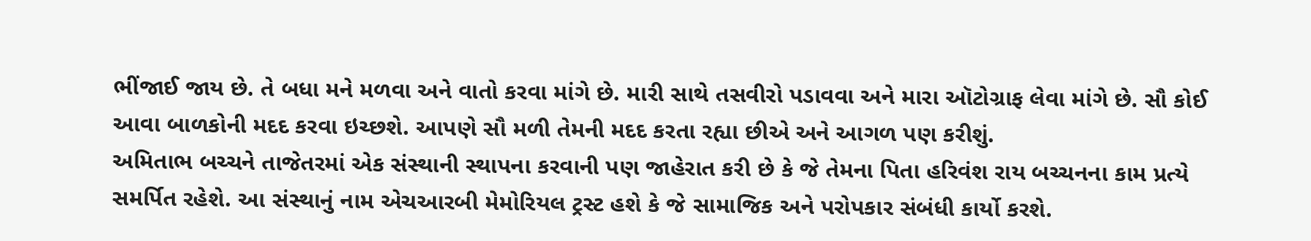ભીંજાઈ જાય છે. તે બધા મને મળવા અને વાતો કરવા માંગે છે. મારી સાથે તસવીરો પડાવવા અને મારા ઑટોગ્રાફ લેવા માંગે છે. સૌ કોઈ આવા બાળકોની મદદ કરવા ઇચ્છશે. આપણે સૌ મળી તેમની મદદ કરતા રહ્યા છીએ અને આગળ પણ કરીશું.
અમિતાભ બચ્ચને તાજેતરમાં એક સંસ્થાની સ્થાપના કરવાની પણ જાહેરાત કરી છે કે જે તેમના પિતા હરિવંશ રાય બચ્ચનના કામ પ્રત્યે સમર્પિત રહેશે. આ સંસ્થાનું નામ એચઆરબી મેમોરિયલ ટ્રસ્ટ હશે કે જે સામાજિક અને પરોપકાર સંબંધી કાર્યો કરશે.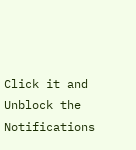Click it and Unblock the Notifications